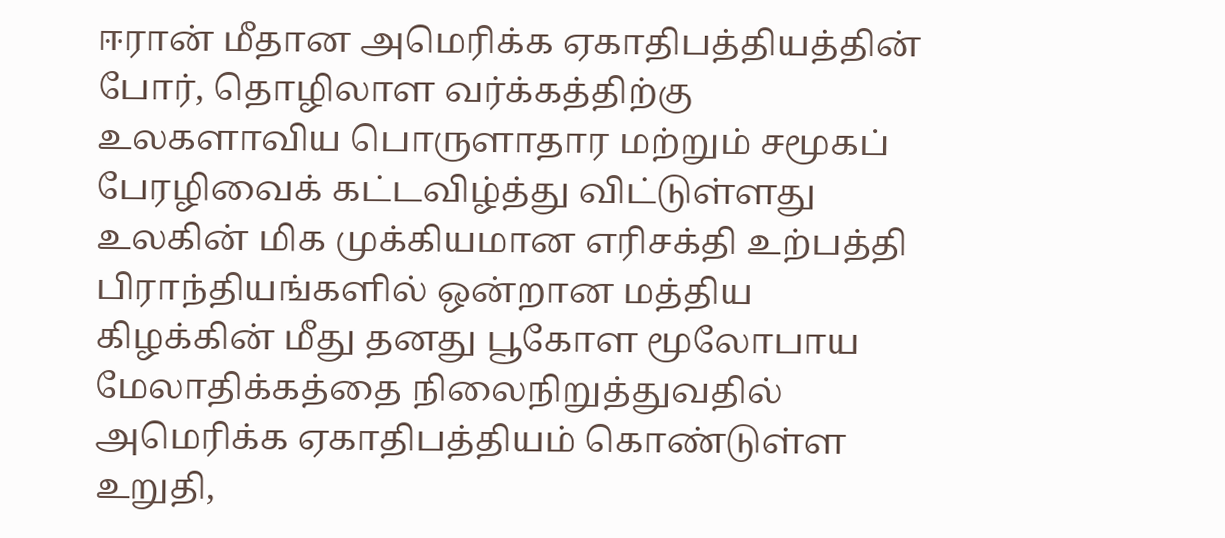ஈரான் மீதான அமெரிக்க ஏகாதிபத்தியத்தின் போர், தொழிலாள வர்க்கத்திற்கு உலகளாவிய பொருளாதார மற்றும் சமூகப் பேரழிவைக் கட்டவிழ்த்து விட்டுள்ளது
உலகின் மிக முக்கியமான எரிசக்தி உற்பத்தி பிராந்தியங்களில் ஒன்றான மத்திய கிழக்கின் மீது தனது பூகோள மூலோபாய மேலாதிக்கத்தை நிலைநிறுத்துவதில் அமெரிக்க ஏகாதிபத்தியம் கொண்டுள்ள உறுதி,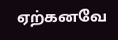ஏற்கனவே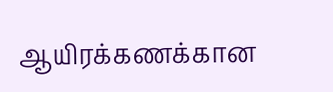ஆயிரக்கணக்கான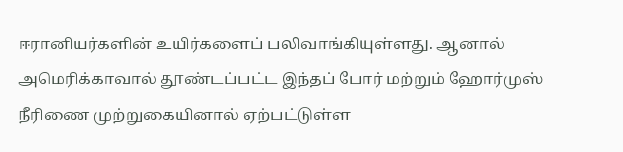ஈரானியர்களின் உயிர்களைப் பலிவாங்கியுள்ளது. ஆனால் அமெரிக்காவால் தூண்டப்பட்ட இந்தப் போர் மற்றும் ஹோர்முஸ் நீரிணை முற்றுகையினால் ஏற்பட்டுள்ள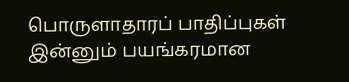பொருளாதாரப் பாதிப்புகள் இன்னும் பயங்கரமான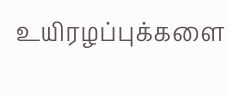உயிரழப்புக்களை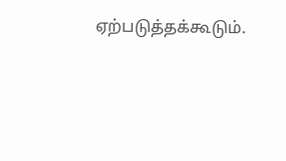ஏற்படுத்தக்கூடும்.